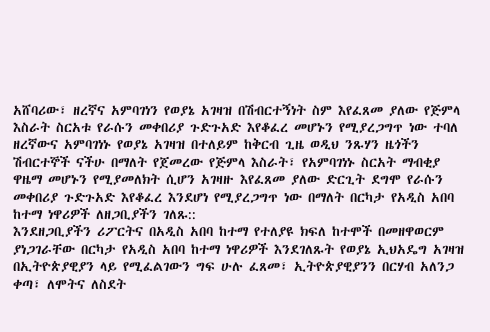አሸባሪው፣ ዘረኛና አምባገነን የወያኔ አገዛዝ በሽብርተኝነት ስም እየፈጸመ ያለው የጅምላ እስራት ስርአቱ የራሱን መቀበሪያ ጉድጉአድ እየቆፈረ መሆኑን የሚያረጋግጥ ነው ተባለ
ዘረኛውና አምባገነኑ የወያኔ አገዛዝ በተለይም ከቅርብ ጊዜ ወዲህ ንጹሃን ዜጎችን ሽብርተኞች ናችሁ በማለት የጀመረው የጅምላ እስራት፣ የአምባገነኑ ስርአት ማብቂያ ዋዜማ መሆኑን የሚያመለክት ሲሆን አገዛዙ እየፈጸመ ያለው ድርጊት ደግሞ የራሱን መቀበሪያ ጉድጉአድ እየቆፈረ እንደሆነ የሚያረጋግጥ ነው በማለት በርካታ የአዲስ አበባ ከተማ ነዋሪዎች ለዘጋቢያችን ገለጹ::
እንደዘጋቢያችን ሪፖርትና በአዲስ አበባ ከተማ የተለያዩ ክፍለ ከተሞች በመዘዋወርም ያነጋገራቸው በርካታ የአዲስ አበባ ከተማ ነዋሪዎች እንደገለጹት የወያኔ ኢህአዴግ አገዛዝ በኢትዮጵያዊያን ላይ የሚፈልገውን ግፍ ሁሉ ፈጸመ፣ ኢትዮጵያዊያንን በርሃብ አለንጋ ቀጣ፣ ለሞትና ለስደት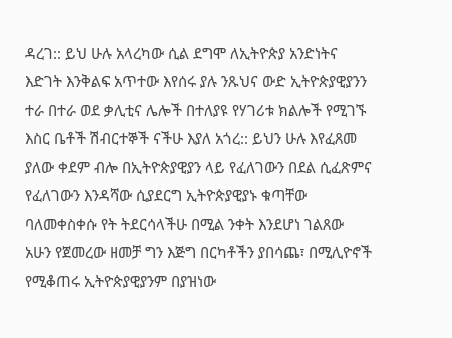ዳረገ:: ይህ ሁሉ አላረካው ሲል ደግሞ ለኢትዮጵያ አንድነትና እድገት እንቅልፍ አጥተው እየሰሩ ያሉ ንጹህና ውድ ኢትዮጵያዊያንን ተራ በተራ ወደ ቃሊቲና ሌሎች በተለያዩ የሃገሪቱ ክልሎች የሚገኙ እስር ቤቶች ሽብርተኞች ናችሁ እያለ አጎረ:: ይህን ሁሉ እየፈጸመ ያለው ቀደም ብሎ በኢትዮጵያዊያን ላይ የፈለገውን በደል ሲፈጽምና የፈለገውን እንዳሻው ሲያደርግ ኢትዮጵያዊያኑ ቁጣቸው ባለመቀስቀሱ የት ትደርሳላችሁ በሚል ንቀት እንደሆነ ገልጸው አሁን የጀመረው ዘመቻ ግን እጅግ በርካቶችን ያበሳጨ፣ በሚሊዮኖች የሚቆጠሩ ኢትዮጵያዊያንም በያዝነው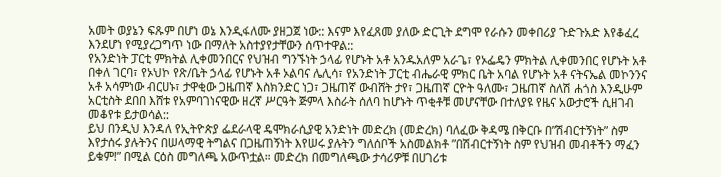አመት ወያኔን ፍጹም በሆነ ወኔ እንዲፋለሙ ያዘጋጀ ነው:: እናም እየፈጸመ ያለው ድርጊት ደግሞ የራሱን መቀበሪያ ጉድጉአድ እየቆፈረ እንደሆነ የሚያረጋግጥ ነው በማለት አስተያየታቸውን ሰጥተዋል::
የአንድነት ፓርቲ ምክትል ሊቀመንበርና የህዝብ ግንኙነት ኃላፊ የሆኑት አቶ አንዱአለም አራጌ፣ የኦፌዴን ምክትል ሊቀመንበር የሆኑት አቶ በቀለ ገርባ፣ የኦህኮ የጽ/ቤት ኃላፊ የሆኑት አቶ ኦልባና ሌሊሳ፣ የአንድነት ፓርቲ ብሔራዊ ምክር ቤት አባል የሆኑት አቶ ናትናኤል መኮንንና አቶ አሳምነው ብርሀኑ፣ ታዋቂው ጋዜጠኛ እስክንድር ነጋ፣ ጋዜጠኛ ውብሸት ታየ፣ ጋዜጠኛ ርዮት ዓለሙ፣ ጋዜጠኛ ስለሽ ሐጎስ እንዲሁም አርቲስት ደበበ እሸቱ የአምባገነናዊው ዘረኛ ሥርዓት ጅምላ እስራት ሰለባ ከሆኑት ጥቂቶቹ መሆናቸው በተለያዩ የዜና አውታሮች ሲዘገብ መቆየቱ ይታወሳል::
ይህ በንዲህ እንዳለ የኢትዮጵያ ፌደራላዊ ዴሞክራሲያዊ አንድነት መድረክ (መድረክ) ባለፈው ቅዳሜ በቅርቡ በ”ሽብርተኝነት” ስም እየታሰሩ ያሉትንና በሠላማዊ ትግልና በጋዜጠኝነት እየሠሩ ያሉትን ግለሰቦች አስመልክቶ ”በሽብርተኝነት ስም የህዝብ መብቶችን ማፈን ይቁም!” በሚል ርዕስ መግለጫ አውጥቷል። መድረክ በመግለጫው ታሳሪዎቹ በሀገሪቱ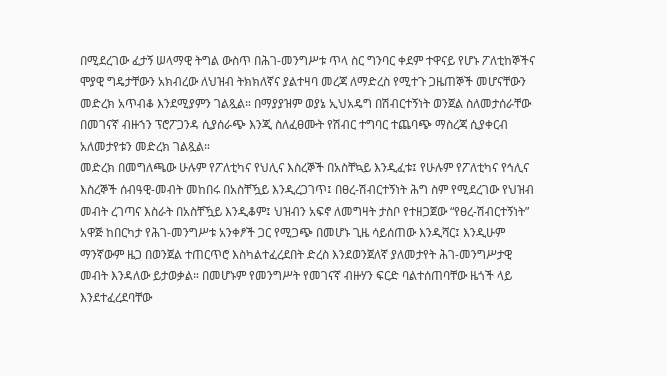በሚደረገው ፈታኝ ሠላማዊ ትግል ውስጥ በሕገ-መንግሥቱ ጥላ ስር ግንባር ቀደም ተዋናይ የሆኑ ፖለቲከኞችና ሞያዊ ግዴታቸውን አክብረው ለህዝብ ትክክለኛና ያልተዛባ መረጃ ለማድረስ የሚተጉ ጋዜጠኞች መሆናቸውን መድረክ አጥብቆ እንደሚያምን ገልጿል። በማያያዝም ወያኔ ኢህአዴግ በሽብርተኝነት ወንጀል ስለመታሰራቸው በመገናኛ ብዙኀን ፕሮፖጋንዳ ሲያሰራጭ እንጂ ስለፈፀሙት የሽብር ተግባር ተጨባጭ ማስረጃ ሲያቀርብ አለመታየቱን መድረክ ገልጿል።
መድረክ በመግለጫው ሁሉም የፖለቲካና የህሊና እስረኞች በአስቸኳይ እንዲፈቱ፤ የሁሉም የፖለቲካና የኅሊና እስረኞች ሰብዓዊ-መብት መከበሩ በአስቸዃይ እንዲረጋገጥ፤ በፀረ-ሽብርተኝነት ሕግ ስም የሚደረገው የህዝብ መብት ረገጣና እስራት በአስቸዃይ እንዲቆም፤ ህዝብን አፍኖ ለመግዛት ታስቦ የተዘጋጀው “የፀረ-ሽብርተኝነት” አዋጅ ከበርካታ የሕገ-መንግሥቱ አንቀፆች ጋር የሚጋጭ በመሆኑ ጊዜ ሳይሰጠው እንዲሻር፤ እንዲሁም ማንኛውም ዜጋ በወንጀል ተጠርጥሮ እስካልተፈረደበት ድረስ እንደወንጀለኛ ያለመታየት ሕገ-መንግሥታዊ መብት እንዳለው ይታወቃል። በመሆኑም የመንግሥት የመገናኛ ብዙሃን ፍርድ ባልተሰጠባቸው ዜጎች ላይ እንደተፈረደባቸው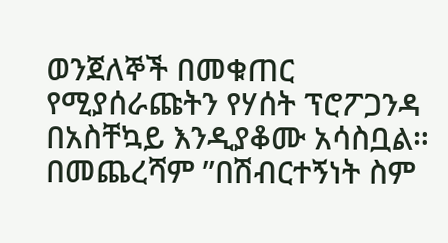ወንጀለኞች በመቁጠር የሚያሰራጩትን የሃሰት ፕሮፖጋንዳ በአስቸኳይ እንዲያቆሙ አሳስቧል። በመጨረሻም ”በሽብርተኝነት ስም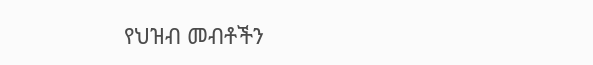የህዝብ መብቶችን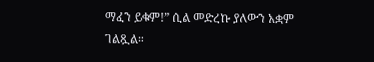ማፈን ይቁም!” ሲል መድረኩ ያለውን አቋም ገልጿል።